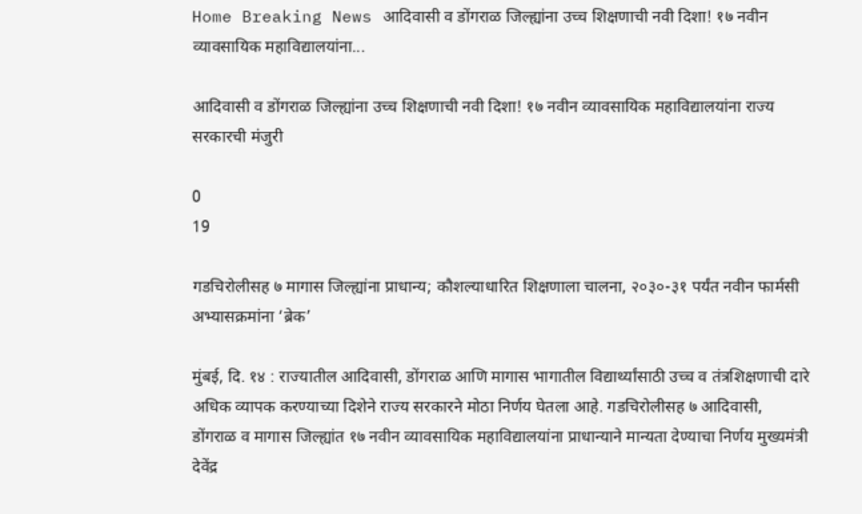Home Breaking News आदिवासी व डोंगराळ जिल्ह्यांना उच्च शिक्षणाची नवी दिशा! १७ नवीन व्यावसायिक महाविद्यालयांना...

आदिवासी व डोंगराळ जिल्ह्यांना उच्च शिक्षणाची नवी दिशा! १७ नवीन व्यावसायिक महाविद्यालयांना राज्य सरकारची मंजुरी

0
19

गडचिरोलीसह ७ मागास जिल्ह्यांना प्राधान्य; कौशल्याधारित शिक्षणाला चालना, २०३०-३१ पर्यंत नवीन फार्मसी अभ्यासक्रमांना ‘ब्रेक’

मुंबई, दि. १४ : राज्यातील आदिवासी, डोंगराळ आणि मागास भागातील विद्यार्थ्यांसाठी उच्च व तंत्रशिक्षणाची दारे अधिक व्यापक करण्याच्या दिशेने राज्य सरकारने मोठा निर्णय घेतला आहे. गडचिरोलीसह ७ आदिवासी, डोंगराळ व मागास जिल्ह्यांत १७ नवीन व्यावसायिक महाविद्यालयांना प्राधान्याने मान्यता देण्याचा निर्णय मुख्यमंत्री देवेंद्र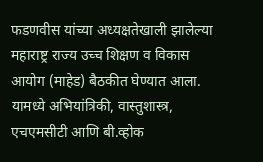फडणवीस यांच्या अध्यक्षतेखाली झालेल्या महाराष्ट्र राज्य उच्च शिक्षण व विकास आयोग (माहेड) बैठकीत घेण्यात आला. यामध्ये अभियांत्रिकी, वास्तुशास्त्र, एचएमसीटी आणि बी.व्होक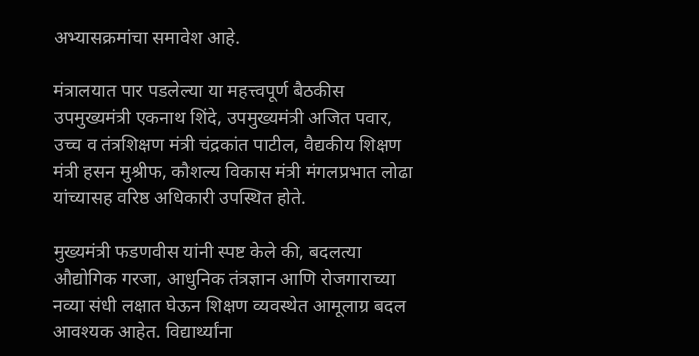अभ्यासक्रमांचा समावेश आहे.

मंत्रालयात पार पडलेल्या या महत्त्वपूर्ण बैठकीस उपमुख्यमंत्री एकनाथ शिंदे, उपमुख्यमंत्री अजित पवार, उच्च व तंत्रशिक्षण मंत्री चंद्रकांत पाटील, वैद्यकीय शिक्षण मंत्री हसन मुश्रीफ, कौशल्य विकास मंत्री मंगलप्रभात लोढा यांच्यासह वरिष्ठ अधिकारी उपस्थित होते.

मुख्यमंत्री फडणवीस यांनी स्पष्ट केले की, बदलत्या औद्योगिक गरजा, आधुनिक तंत्रज्ञान आणि रोजगाराच्या नव्या संधी लक्षात घेऊन शिक्षण व्यवस्थेत आमूलाग्र बदल आवश्यक आहेत. विद्यार्थ्यांना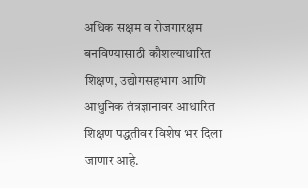अधिक सक्षम व रोजगारक्षम बनविण्यासाठी कौशल्याधारित शिक्षण, उद्योगसहभाग आणि आधुनिक तंत्रज्ञानावर आधारित शिक्षण पद्धतीवर विशेष भर दिला जाणार आहे.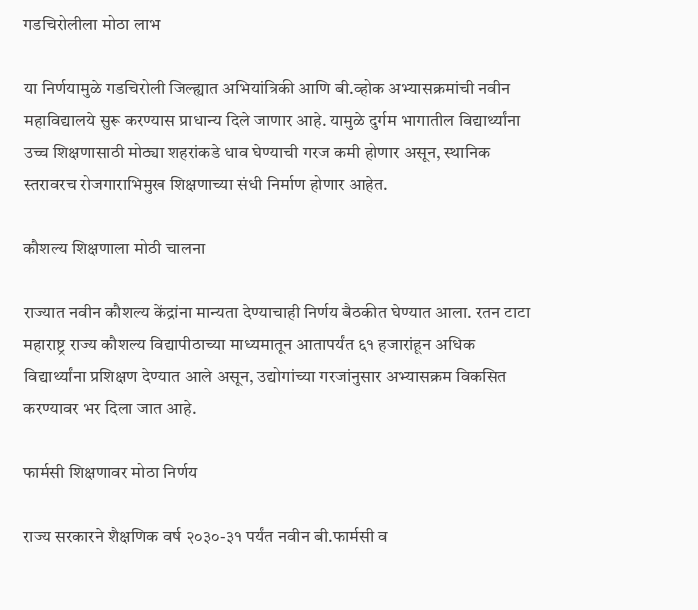गडचिरोलीला मोठा लाभ

या निर्णयामुळे गडचिरोली जिल्ह्यात अभियांत्रिकी आणि बी.व्होक अभ्यासक्रमांची नवीन महाविद्यालये सुरू करण्यास प्राधान्य दिले जाणार आहे. यामुळे दुर्गम भागातील विद्यार्थ्यांना उच्च शिक्षणासाठी मोठ्या शहरांकडे धाव घेण्याची गरज कमी होणार असून, स्थानिक स्तरावरच रोजगाराभिमुख शिक्षणाच्या संधी निर्माण होणार आहेत.

कौशल्य शिक्षणाला मोठी चालना

राज्यात नवीन कौशल्य केंद्रांना मान्यता देण्याचाही निर्णय बैठकीत घेण्यात आला. रतन टाटा महाराष्ट्र राज्य कौशल्य विद्यापीठाच्या माध्यमातून आतापर्यंत ६१ हजारांहून अधिक विद्यार्थ्यांना प्रशिक्षण देण्यात आले असून, उद्योगांच्या गरजांनुसार अभ्यासक्रम विकसित करण्यावर भर दिला जात आहे.

फार्मसी शिक्षणावर मोठा निर्णय

राज्य सरकारने शैक्षणिक वर्ष २०३०-३१ पर्यंत नवीन बी.फार्मसी व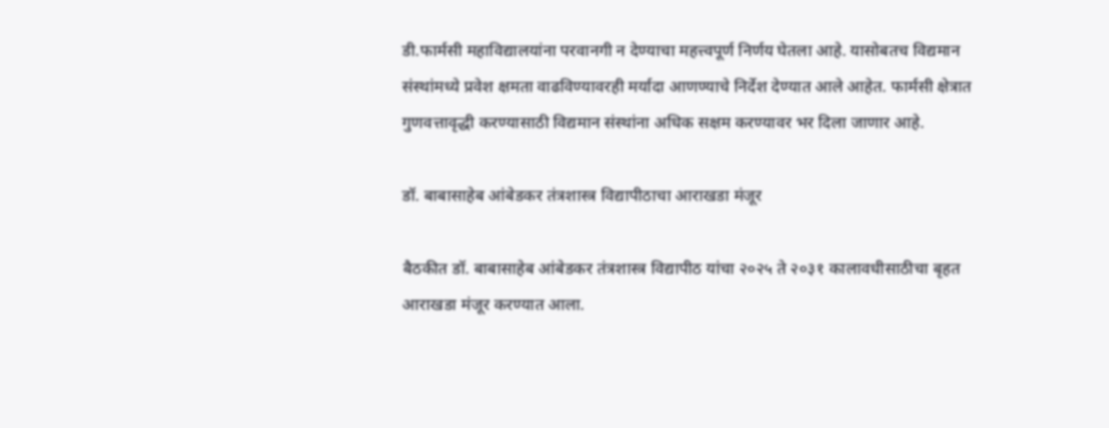डी.फार्मसी महाविद्यालयांना परवानगी न देण्याचा महत्त्वपूर्ण निर्णय घेतला आहे. यासोबतच विद्यमान संस्थांमध्ये प्रवेश क्षमता वाढविण्यावरही मर्यादा आणण्याचे निर्देश देण्यात आले आहेत. फार्मसी क्षेत्रात गुणवत्तावृद्धी करण्यासाठी विद्यमान संस्थांना अधिक सक्षम करण्यावर भर दिला जाणार आहे.

डॉ. बाबासाहेब आंबेडकर तंत्रशास्त्र विद्यापीठाचा आराखडा मंजूर

बैठकीत डॉ. बाबासाहेब आंबेडकर तंत्रशास्त्र विद्यापीठ यांचा २०२५ ते २०३१ कालावधीसाठीचा बृहत आराखडा मंजूर करण्यात आला.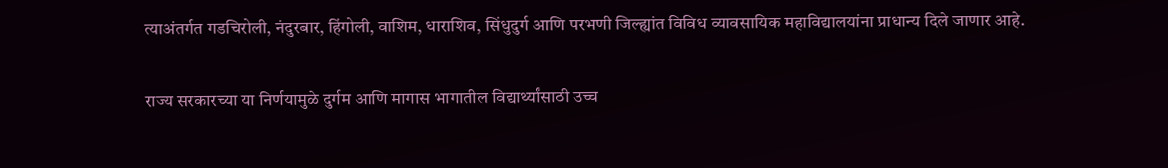त्याअंतर्गत गडचिरोली, नंदुरबार, हिंगोली, वाशिम, धाराशिव, सिंधुदुर्ग आणि परभणी जिल्ह्यांत विविध व्यावसायिक महाविद्यालयांना प्राधान्य दिले जाणार आहे.

राज्य सरकारच्या या निर्णयामुळे दुर्गम आणि मागास भागातील विद्यार्थ्यांसाठी उच्च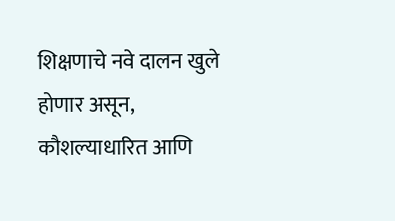शिक्षणाचे नवे दालन खुले होणार असून, कौशल्याधारित आणि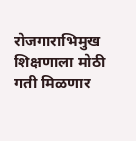रोजगाराभिमुख शिक्षणाला मोठी गती मिळणार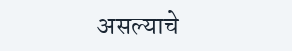असल्याचे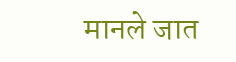मानले जात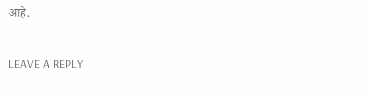आहे.

LEAVE A REPLY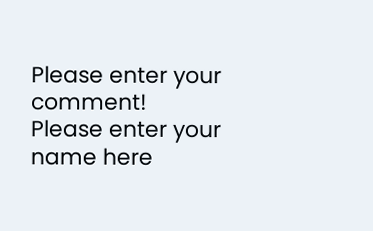Please enter your comment!
Please enter your name here